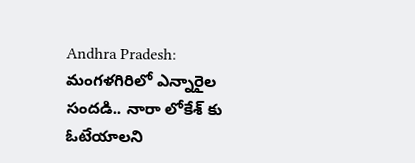Andhra Pradesh: మంగళగిరిలో ఎన్నారైల సందడి.. నారా లోకేశ్ కు ఓటేయాలని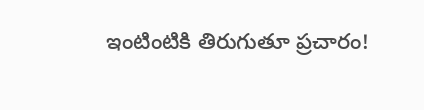ఇంటింటికి తిరుగుతూ ప్రచారం!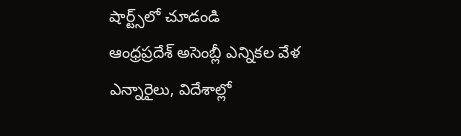షార్ట్స్‌లో చూడండి
ఆంధ్రప్రదేశ్ అసెంబ్లీ ఎన్నికల వేళ ఎన్నారైలు, విదేశాల్లో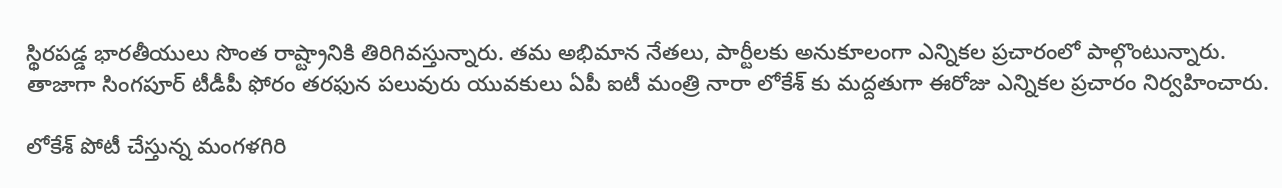స్థిరపడ్డ భారతీయులు సొంత రాష్ట్రానికి తిరిగివస్తున్నారు. తమ అభిమాన నేతలు, పార్టీలకు అనుకూలంగా ఎన్నికల ప్రచారంలో పాల్గొంటున్నారు. తాజాగా సింగపూర్ టీడీపీ ఫోరం తరఫున పలువురు యువకులు ఏపీ ఐటీ మంత్రి నారా లోకేశ్ కు మద్దతుగా ఈరోజు ఎన్నికల ప్రచారం నిర్వహించారు.

లోకేశ్ పోటీ చేస్తున్న మంగళగిరి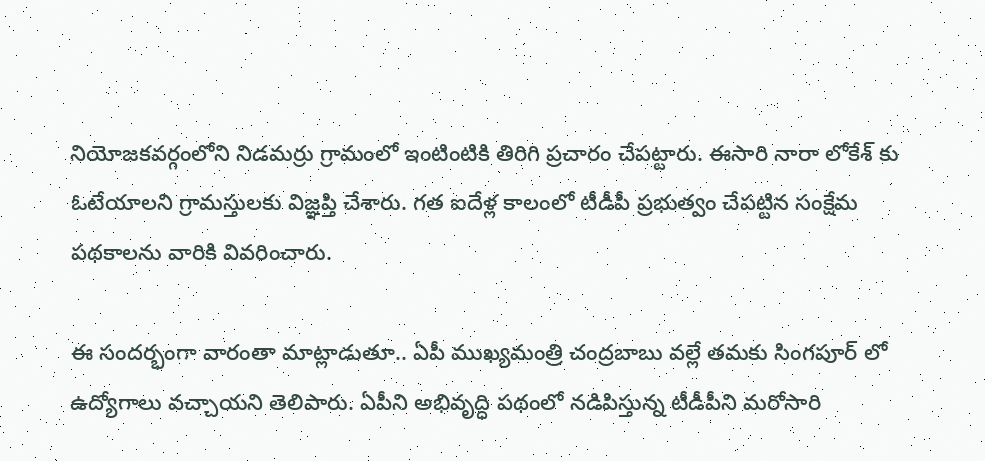నియోజకవర్గంలోని నిడమర్రు గ్రామంలో ఇంటింటికి తిరిగి ప్రచారం చేపట్టారు. ఈసారి నారా లోకేశ్ కు ఓటేయాలని గ్రామస్తులకు విజ్ఞప్తి చేశారు. గత ఐదేళ్ల కాలంలో టీడీపీ ప్రభుత్వం చేపట్టిన సంక్షేమ పథకాలను వారికి వివరించారు.

ఈ సందర్భంగా వారంతా మాట్లాడుతూ.. ఏపీ ముఖ్యమంత్రి చంద్రబాబు వల్లే తమకు సింగపూర్ లో ఉద్యోగాలు వచ్చాయని తెలిపారు. ఏపీని అభివృద్ధి పథంలో నడిపిస్తున్న టీడీపీని మరోసారి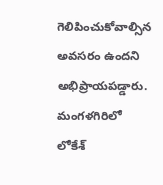గెలిపించుకోవాల్సిన అవసరం ఉందని అభిప్రాయపడ్డారు. మంగళగిరిలో లోకేశ్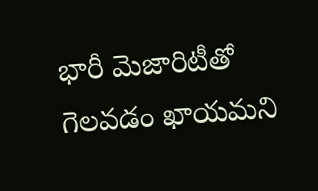భారీ మెజారిటీతో గెలవడం ఖాయమని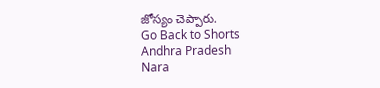జోస్యం చెప్పారు.
Go Back to Shorts
Andhra Pradesh
Nara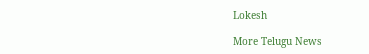Lokesh

More Telugu News